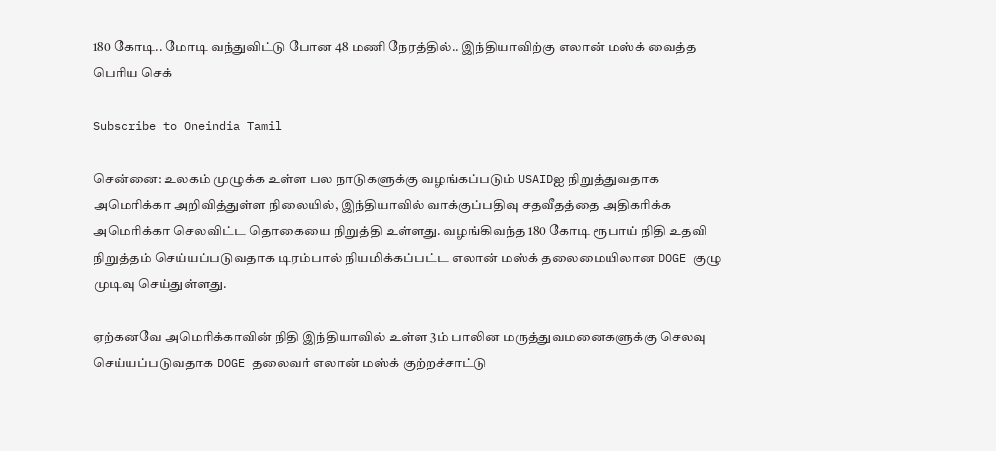180 கோடி.. மோடி வந்துவிட்டு போன 48 மணி நேரத்தில்.. இந்தியாவிற்கு எலான் மஸ்க் வைத்த பெரிய செக்

Subscribe to Oneindia Tamil

சென்னை: உலகம் முழுக்க உள்ள பல நாடுகளுக்கு வழங்கப்படும் USAIDஐ நிறுத்துவதாக அமெரிக்கா அறிவித்துள்ள நிலையில், இந்தியாவில் வாக்குப்பதிவு சதவீதத்தை அதிகரிக்க அமெரிக்கா செலவிட்ட தொகையை நிறுத்தி உள்ளது. வழங்கிவந்த 180 கோடி ரூபாய் நிதி உதவி நிறுத்தம் செய்யப்படுவதாக டிரம்பால் நியமிக்கப்பட்ட எலான் மஸ்க் தலைமையிலான DOGE குழு முடிவு செய்துள்ளது.

ஏற்கனவே அமெரிக்காவின் நிதி இந்தியாவில் உள்ள 3ம் பாலின மருத்துவமனைகளுக்கு செலவு செய்யப்படுவதாக DOGE தலைவர் எலான் மஸ்க் குற்றச்சாட்டு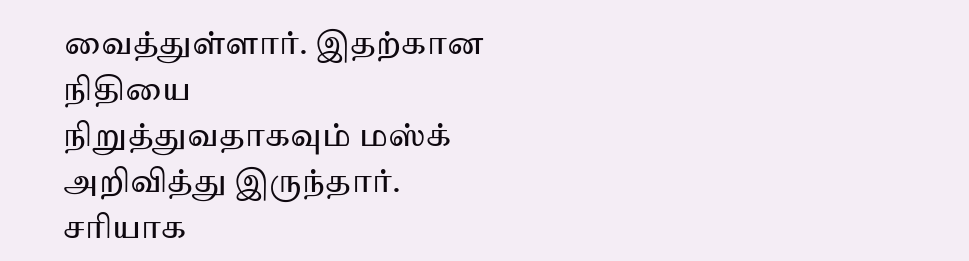வைத்துள்ளார். இதற்கான நிதியை நிறுத்துவதாகவும் மஸ்க் அறிவித்து இருந்தார். சரியாக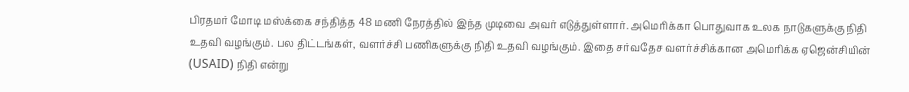பிரதமர் மோடி மஸ்க்கை சந்தித்த 48 மணி நேரத்தில் இந்த முடிவை அவர் எடுத்துள்ளார். அமெரிக்கா பொதுவாக உலக நாடுகளுக்கு நிதி உதவி வழங்கும். பல திட்டங்கள், வளர்ச்சி பணிகளுக்கு நிதி உதவி வழங்கும். இதை சர்வதேச வளர்ச்சிக்கான அமெரிக்க ஏஜென்சியின் (USAID) நிதி என்று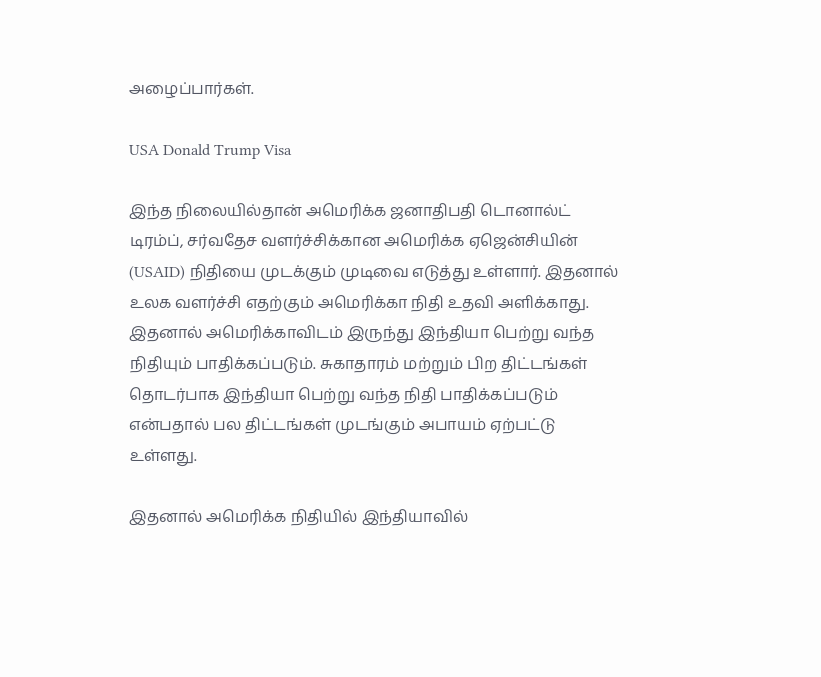அழைப்பார்கள்.

USA Donald Trump Visa

இந்த நிலையில்தான் அமெரிக்க ஜனாதிபதி டொனால்ட் டிரம்ப், சர்வதேச வளர்ச்சிக்கான அமெரிக்க ஏஜென்சியின் (USAID) நிதியை முடக்கும் முடிவை எடுத்து உள்ளார். இதனால் உலக வளர்ச்சி எதற்கும் அமெரிக்கா நிதி உதவி அளிக்காது. இதனால் அமெரிக்காவிடம் இருந்து இந்தியா பெற்று வந்த நிதியும் பாதிக்கப்படும். சுகாதாரம் மற்றும் பிற திட்டங்கள் தொடர்பாக இந்தியா பெற்று வந்த நிதி பாதிக்கப்படும் என்பதால் பல திட்டங்கள் முடங்கும் அபாயம் ஏற்பட்டு உள்ளது.

இதனால் அமெரிக்க நிதியில் இந்தியாவில்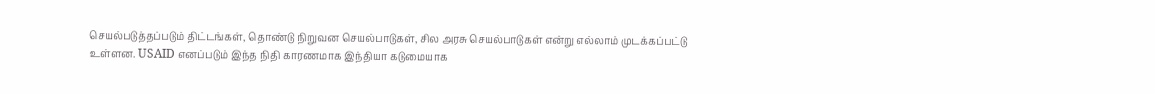செயல்படுத்தப்படும் திட்டங்கள், தொண்டு நிறுவன செயல்பாடுகள், சில அரசு செயல்பாடுகள் என்று எல்லாம் முடக்கப்பட்டு உள்ளன. USAID எனப்படும் இந்த நிதி காரணமாக இந்தியா கடுமையாக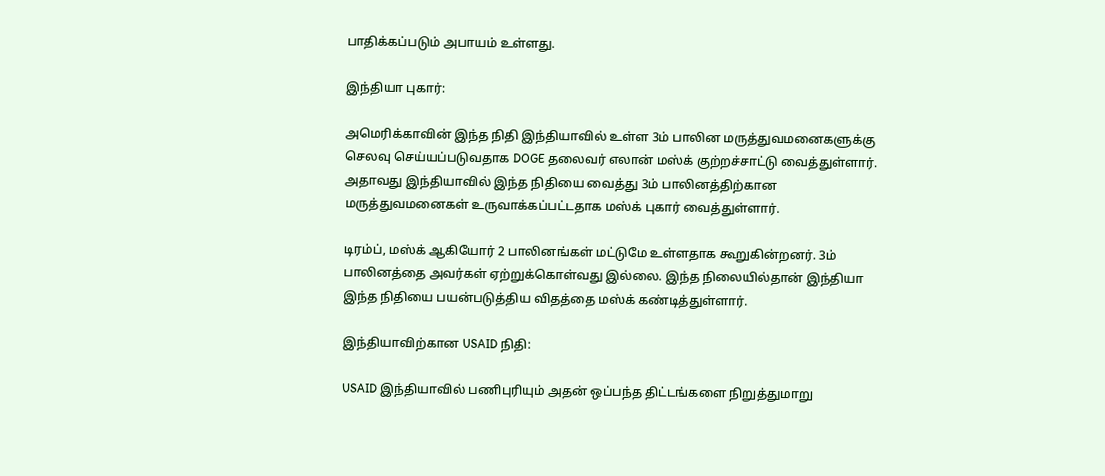பாதிக்கப்படும் அபாயம் உள்ளது.

இந்தியா புகார்:

அமெரிக்காவின் இந்த நிதி இந்தியாவில் உள்ள 3ம் பாலின மருத்துவமனைகளுக்கு செலவு செய்யப்படுவதாக DOGE தலைவர் எலான் மஸ்க் குற்றச்சாட்டு வைத்துள்ளார். அதாவது இந்தியாவில் இந்த நிதியை வைத்து 3ம் பாலினத்திற்கான மருத்துவமனைகள் உருவாக்கப்பட்டதாக மஸ்க் புகார் வைத்துள்ளார்.

டிரம்ப், மஸ்க் ஆகியோர் 2 பாலினங்கள் மட்டுமே உள்ளதாக கூறுகின்றனர். 3ம் பாலினத்தை அவர்கள் ஏற்றுக்கொள்வது இல்லை. இந்த நிலையில்தான் இந்தியா இந்த நிதியை பயன்படுத்திய விதத்தை மஸ்க் கண்டித்துள்ளார்.

இந்தியாவிற்கான USAID நிதி:

USAID இந்தியாவில் பணிபுரியும் அதன் ஒப்பந்த திட்டங்களை நிறுத்துமாறு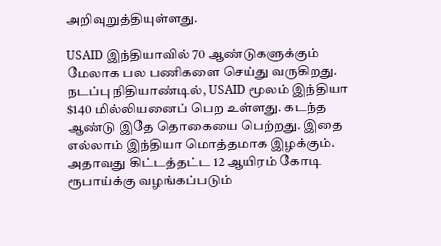அறிவுறுத்தியுள்ளது.

USAID இந்தியாவில் 70 ஆண்டுகளுக்கும் மேலாக பல பணிகளை செய்து வருகிறது. நடப்பு நிதியாண்டில், USAID மூலம் இந்தியா $140 மில்லியனைப் பெற உள்ளது. கடந்த ஆண்டு இதே தொகையை பெற்றது. இதை எல்லாம் இந்தியா மொத்தமாக இழக்கும். அதாவது கிட்டத்தட்ட 12 ஆயிரம் கோடி ரூபாய்க்கு வழங்கப்படும்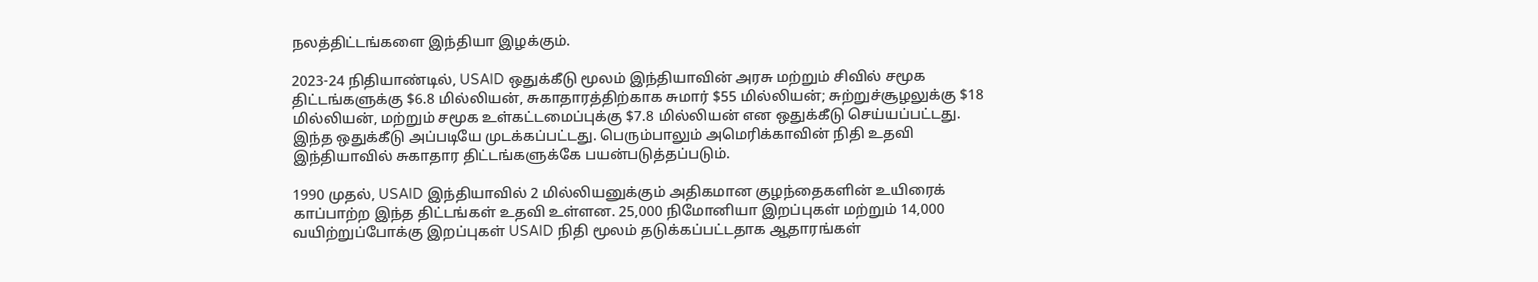நலத்திட்டங்களை இந்தியா இழக்கும்.

2023-24 நிதியாண்டில், USAID ஒதுக்கீடு மூலம் இந்தியாவின் அரசு மற்றும் சிவில் சமூக திட்டங்களுக்கு $6.8 மில்லியன், சுகாதாரத்திற்காக சுமார் $55 மில்லியன்; சுற்றுச்சூழலுக்கு $18 மில்லியன், மற்றும் சமூக உள்கட்டமைப்புக்கு $7.8 மில்லியன் என ஒதுக்கீடு செய்யப்பட்டது. இந்த ஒதுக்கீடு அப்படியே முடக்கப்பட்டது. பெரும்பாலும் அமெரிக்காவின் நிதி உதவி இந்தியாவில் சுகாதார திட்டங்களுக்கே பயன்படுத்தப்படும்.

1990 முதல், USAID இந்தியாவில் 2 மில்லியனுக்கும் அதிகமான குழந்தைகளின் உயிரைக் காப்பாற்ற இந்த திட்டங்கள் உதவி உள்ளன. 25,000 நிமோனியா இறப்புகள் மற்றும் 14,000 வயிற்றுப்போக்கு இறப்புகள் USAID நிதி மூலம் தடுக்கப்பட்டதாக ஆதாரங்கள்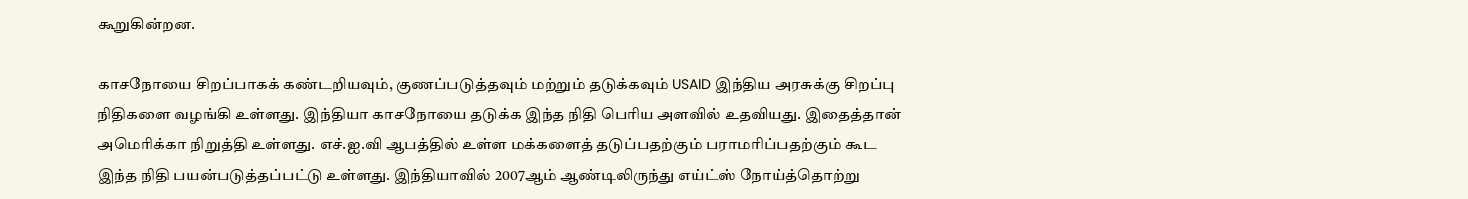கூறுகின்றன.

காசநோயை சிறப்பாகக் கண்டறியவும், குணப்படுத்தவும் மற்றும் தடுக்கவும் USAID இந்திய அரசுக்கு சிறப்பு நிதிகளை வழங்கி உள்ளது. இந்தியா காசநோயை தடுக்க இந்த நிதி பெரிய அளவில் உதவியது. இதைத்தான் அமெரிக்கா நிறுத்தி உள்ளது. எச்.ஐ.வி ஆபத்தில் உள்ள மக்களைத் தடுப்பதற்கும் பராமரிப்பதற்கும் கூட இந்த நிதி பயன்படுத்தப்பட்டு உள்ளது. இந்தியாவில் 2007ஆம் ஆண்டிலிருந்து எய்ட்ஸ் நோய்த்தொற்று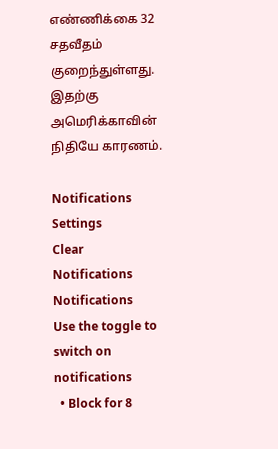எண்ணிக்கை 32 சதவீதம் குறைந்துள்ளது. இதற்கு அமெரிக்காவின் நிதியே காரணம்.

Notifications
Settings
Clear Notifications
Notifications
Use the toggle to switch on notifications
  • Block for 8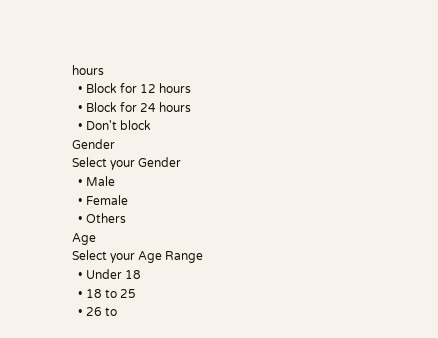hours
  • Block for 12 hours
  • Block for 24 hours
  • Don't block
Gender
Select your Gender
  • Male
  • Female
  • Others
Age
Select your Age Range
  • Under 18
  • 18 to 25
  • 26 to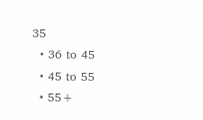35
  • 36 to 45
  • 45 to 55
  • 55+